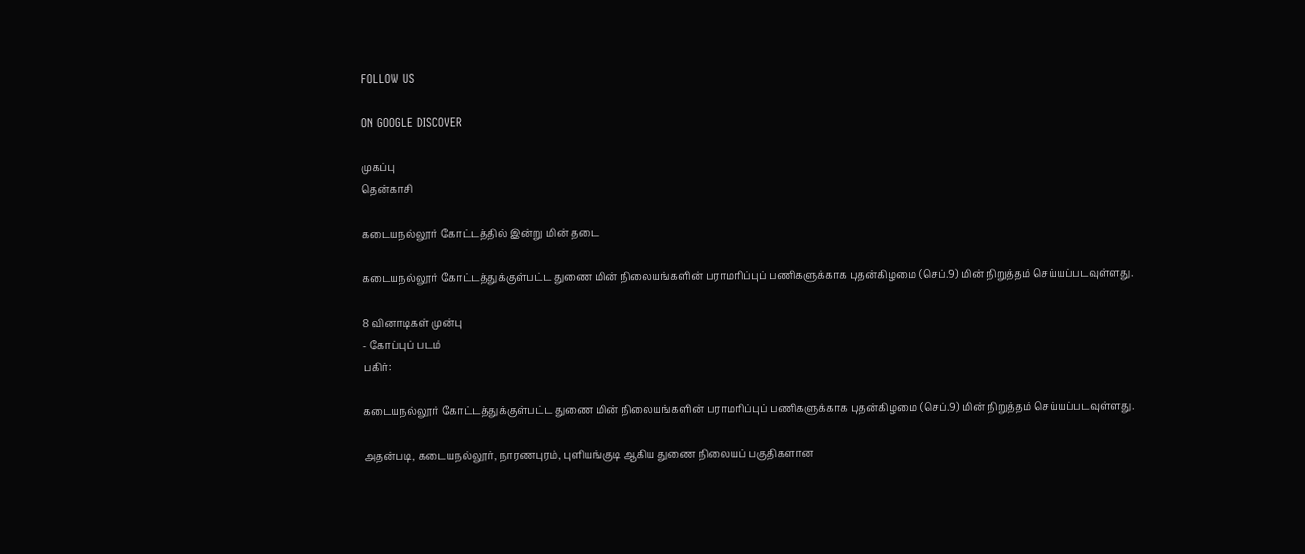FOLLOW US

ON GOOGLE DISCOVER

முகப்பு
தென்காசி

கடையநல்லூர் கோட்டத்தில் இன்று மின் தடை

கடையநல்லூர் கோட்டத்துக்குள்பட்ட துணை மின் நிலையங்களின் பராமரிப்புப் பணிகளுக்காக புதன்கிழமை (செப்.9) மின் நிறுத்தம் செய்யப்படவுள்ளது.

8 வினாடிகள் முன்பு
- கோப்புப் படம்
பகிர்:

கடையநல்லூர் கோட்டத்துக்குள்பட்ட துணை மின் நிலையங்களின் பராமரிப்புப் பணிகளுக்காக புதன்கிழமை (செப்.9) மின் நிறுத்தம் செய்யப்படவுள்ளது.

அதன்படி, கடையநல்லூர், நாரணபுரம், புளியங்குடி ஆகிய துணை நிலையப் பகுதிகளான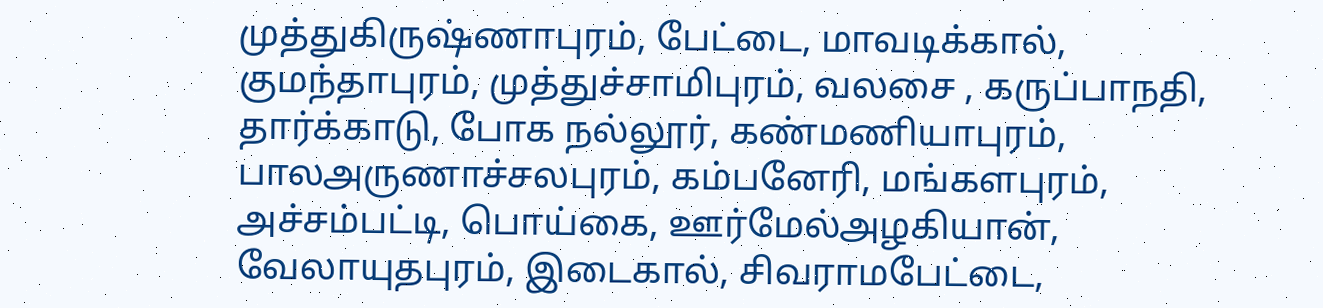முத்துகிருஷ்ணாபுரம், பேட்டை, மாவடிக்கால், குமந்தாபுரம், முத்துச்சாமிபுரம், வலசை , கருப்பாநதி, தார்க்காடு, போக நல்லூர், கண்மணியாபுரம், பாலஅருணாச்சலபுரம், கம்பனேரி, மங்களபுரம், அச்சம்பட்டி, பொய்கை, ஊர்மேல்அழகியான், வேலாயுதபுரம், இடைகால், சிவராமபேட்டை,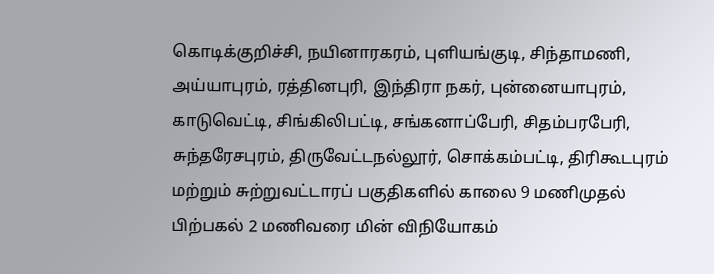கொடிக்குறிச்சி, நயினாரகரம், புளியங்குடி, சிந்தாமணி, அய்யாபுரம், ரத்தினபுரி, இந்திரா நகர், புன்னையாபுரம், காடுவெட்டி, சிங்கிலிபட்டி, சங்கனாப்பேரி, சிதம்பரபேரி, சுந்தரேசபுரம், திருவேட்டநல்லூர், சொக்கம்பட்டி, திரிகூடபுரம் மற்றும் சுற்றுவட்டாரப் பகுதிகளில் காலை 9 மணிமுதல் பிற்பகல் 2 மணிவரை மின் விநியோகம்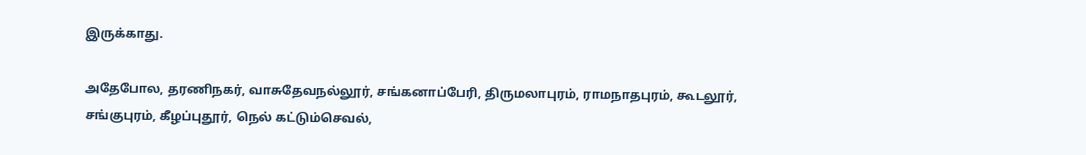இருக்காது.

அதேபோல, தரணிநகர், வாசுதேவநல்லூர், சங்கனாப்பேரி, திருமலாபுரம், ராமநாதபுரம், கூடலூர், சங்குபுரம், கீழப்புதூர், நெல் கட்டும்செவல்,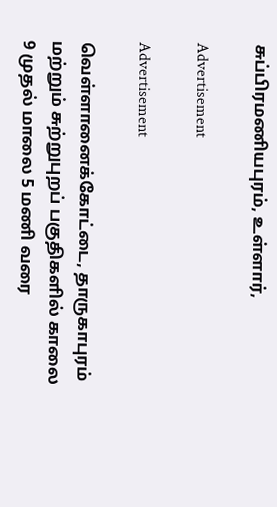சுப்பிரமணியபுரம், உள்ளார்,

Advertisement

Advertisement

வெள்ளானைக்கோட்டை, தாருகாபுரம் மற்றும் சுற்றுபுறப் பகுதிகளில் காலை 9 முதல் மாலை 5 மணி வரை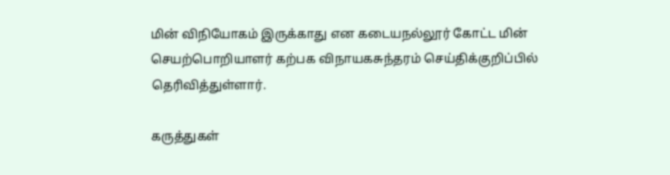மின் விநியோகம் இருக்காது என கடையநல்லூர் கோட்ட மின் செயற்பொறியாளர் கற்பக விநாயகசுந்தரம் செய்திக்குறிப்பில் தெரிவித்துள்ளார்.

கருத்துகள்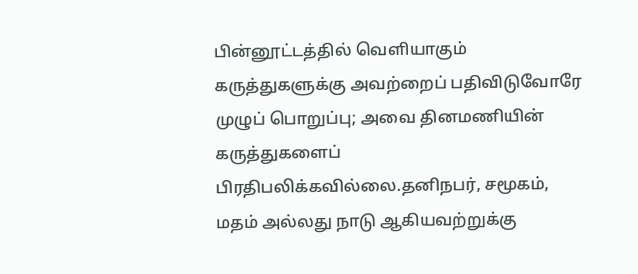பின்னூட்டத்தில் வெளியாகும் கருத்துகளுக்கு அவற்றைப் பதிவிடுவோரே முழுப் பொறுப்பு; அவை தினமணியின் கருத்துகளைப் பிரதிபலிக்கவில்லை.தனிநபர், சமூகம், மதம் அல்லது நாடு ஆகியவற்றுக்கு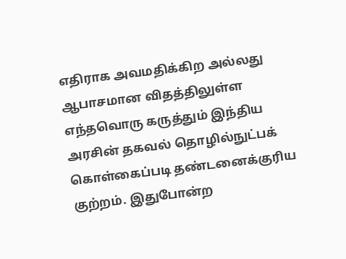எதிராக அவமதிக்கிற அல்லது ஆபாசமான விதத்திலுள்ள எந்தவொரு கருத்தும் இந்திய அரசின் தகவல் தொழில்நுட்பக் கொள்கைப்படி தண்டனைக்குரிய குற்றம். இதுபோன்ற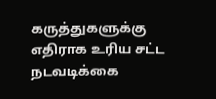கருத்துகளுக்கு எதிராக உரிய சட்ட நடவடிக்கை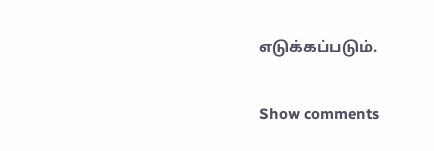எடுக்கப்படும்.

Show comments